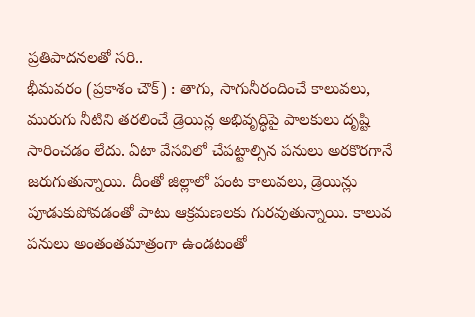ప్రతిపాదనలతో సరి..
భీమవరం (ప్రకాశం చౌక్) : తాగు, సాగునీరందించే కాలువలు, మురుగు నీటిని తరలించే డ్రెయిన్ల అభివృద్ధిపై పాలకులు దృష్టి సారించడం లేదు. ఏటా వేసవిలో చేపట్టాల్సిన పనులు అరకొరగానే జరుగుతున్నాయి. దీంతో జిల్లాలో పంట కాలువలు, డ్రెయిన్లు పూడుకుపోవడంతో పాటు ఆక్రమణలకు గురవుతున్నాయి. కాలువ పనులు అంతంతమాత్రంగా ఉండటంతో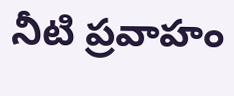నీటి ప్రవాహం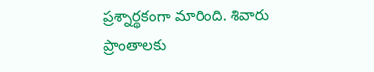ప్రశ్నార్థకంగా మారింది. శివారు ప్రాంతాలకు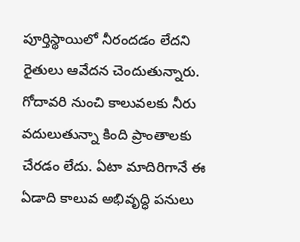పూర్తిస్థాయిలో నీరందడం లేదని రైతులు ఆవేదన చెందుతున్నారు. గోదావరి నుంచి కాలువలకు నీరు వదులుతున్నా కింది ప్రాంతాలకు చేరడం లేదు. ఏటా మాదిరిగానే ఈ ఏడాది కాలువ అభివృద్ధి పనులు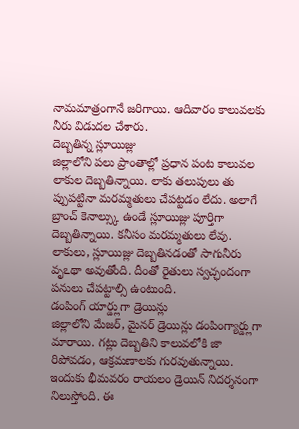నామమాత్రంగానే జరిగాయి. ఆదివారం కాలువలకు నీరు విడుదల చేశారు.
దెబ్బతిన్న స్లూయిజ్లు
జిల్లాలోని పలు ప్రాంతాల్లో ప్రధాన పంట కాలువల లాకుల దెబ్బతిన్నాయి. లాకు తలుపులు తు ప్పుపట్టినా మరమ్మతులు చేపట్టడం లేదు. అలాగే బ్రాంచ్ కెనాల్స్కు ఉండే స్లూయిజ్లు పూర్తిగా దెబ్బతిన్నాయి. కనీసం మరమ్మతులు లేవు. లాకులు, స్లూయిజ్లు దెబ్బతినడంతో సాగునీరు వృఽథా అవుతోంది. దీంతో రైతులు స్వచ్ఛందంగా పనులు చేపట్టాల్సి ఉంటుంది.
డంపింగ్ యార్డ్లుగా డ్రెయిన్లు
జిల్లాలోని మేజర్, మైనర్ డ్రెయిన్లు డంపింగ్యార్డ్లుగా మారాయి. గట్లు దెబ్బతిని కాలువలోకి జా రిపోవడం, ఆక్రమణాలకు గురవుతున్నాయి. ఇందుకు భీమవరం రాయలం డ్రెయిన్ నిదర్శనంగా నిలుస్తోంది. ఈ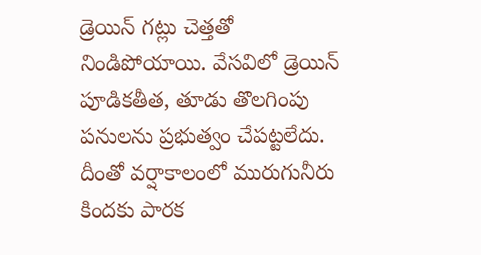డ్రెయిన్ గట్లు చెత్తతో నిండిపోయాయి. వేసవిలో డ్రెయిన్ పూడికతీత, తూడు తొలగింపు పనులను ప్రభుత్వం చేపట్టలేదు. దీంతో వర్షాకాలంలో మురుగునీరు కిందకు పారక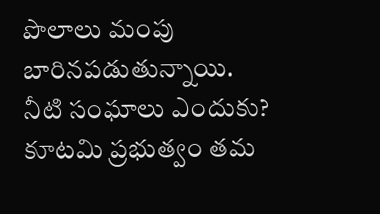పొలాలు మంపు బారినపడుతున్నాయి.
నీటి సంఘాలు ఎందుకు?
కూటమి ప్రభుత్వం తమ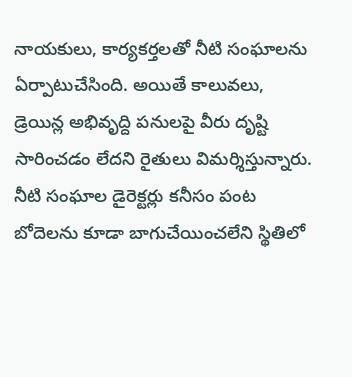నాయకులు, కార్యకర్తలతో నీటి సంఘాలను ఏర్పాటుచేసింది. అయితే కాలువలు, డ్రెయిన్ల అభివృద్ది పనులపై వీరు దృష్టి సారించడం లేదని రైతులు విమర్శిస్తున్నారు. నీటి సంఘాల డైరెక్టర్లు కనీసం పంట బోదెలను కూడా బాగుచేయించలేని స్థితిలో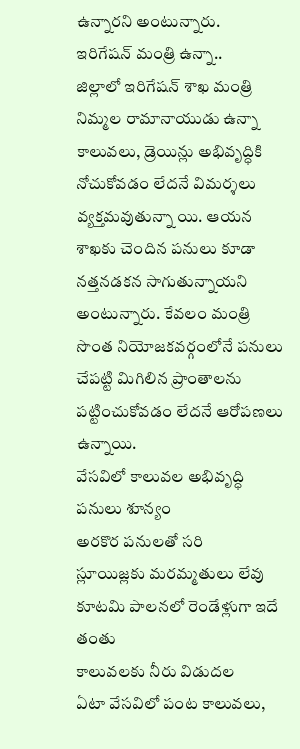ఉన్నారని అంటున్నారు.
ఇరిగేషన్ మంత్రి ఉన్నా..
జిల్లాలో ఇరిగేషన్ శాఖ మంత్రి నిమ్మల రామానాయుడు ఉన్నా కాలువలు, డ్రెయిన్లు అభివృద్ధికి నోచుకోవడం లేదనే విమర్శలు వ్యక్తమవుతున్నా యి. ఆయన శాఖకు చెందిన పనులు కూడా నత్తనడకన సాగుతున్నాయని అంటున్నారు. కేవలం మంత్రి సొంత నియోజకవర్గంలోనే పనులు చేపట్టి మిగిలిన ప్రాంతాలను పట్టించుకోవడం లేదనే ఆరోపణలు ఉన్నాయి.
వేసవిలో కాలువల అభివృద్ధి పనులు శూన్యం
అరకొర పనులతో సరి
స్లూయిజ్లకు మరమ్మతులు లేవు
కూటమి పాలనలో రెండేళ్లుగా ఇదే తంతు
కాలువలకు నీరు విడుదల
ఏటా వేసవిలో పంట కాలువలు,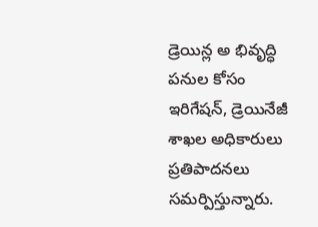డ్రెయిన్ల అ భివృద్ధి పనుల కోసం ఇరిగేషన్, డ్రెయినేజీ శాఖల అధికారులు ప్రతిపాదనలు సమర్పిస్తున్నారు.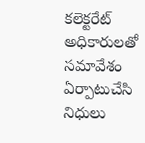కలెక్టరేట్ అధికారులతో సమావేశం ఏర్పాటుచేసి నిధులు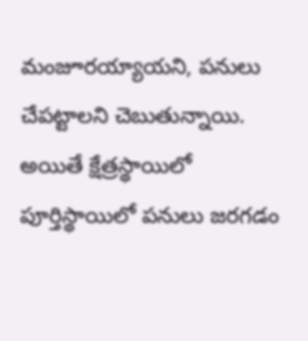మంజూరయ్యాయని, పనులు చేపట్టాలని చెబుతున్నాయి. అయితే క్షేత్రస్థాయిలో పూర్తిస్థాయిలో పనులు జరగడం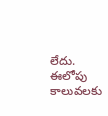లేదు. ఈలోపు కాలువలకు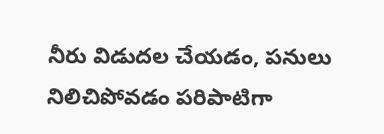నీరు విడుదల చేయడం, పనులు నిలిచిపోవడం పరిపాటిగా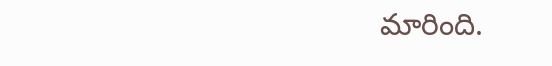మారింది.